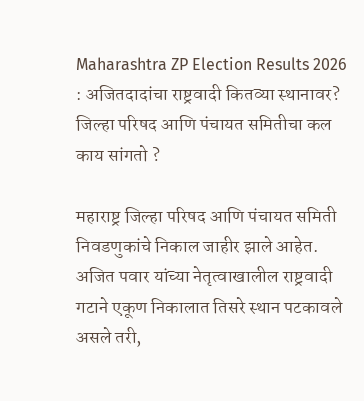Maharashtra ZP Election Results 2026 : अजितदादांचा राष्ट्रवादी कितव्या स्थानावर? जिल्हा परिषद आणि पंचायत समितीचा कल काय सांगतो ?

महाराष्ट्र जिल्हा परिषद आणि पंचायत समिती निवडणुकांचे निकाल जाहीर झाले आहेत. अजित पवार यांच्या नेतृत्वाखालील राष्ट्रवादी गटाने एकूण निकालात तिसरे स्थान पटकावले असले तरी,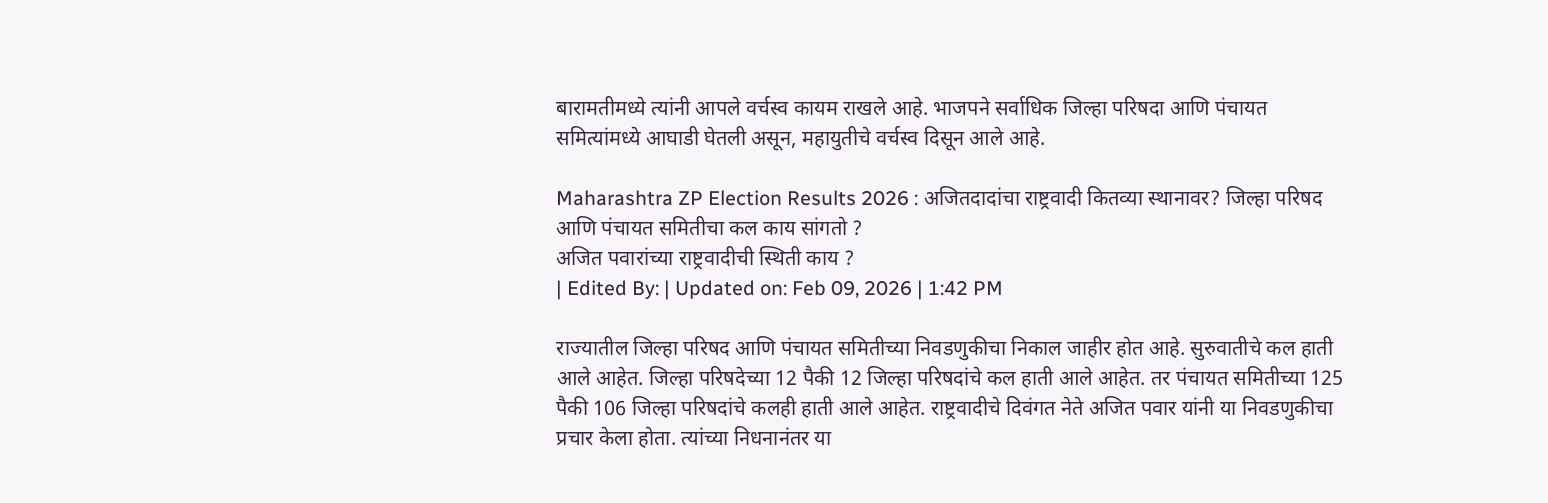बारामतीमध्ये त्यांनी आपले वर्चस्व कायम राखले आहे. भाजपने सर्वाधिक जिल्हा परिषदा आणि पंचायत समित्यांमध्ये आघाडी घेतली असून, महायुतीचे वर्चस्व दिसून आले आहे.

Maharashtra ZP Election Results 2026 : अजितदादांचा राष्ट्रवादी कितव्या स्थानावर? जिल्हा परिषद आणि पंचायत समितीचा कल काय सांगतो ?
अजित पवारांच्या राष्ट्रवादीची स्थिती काय ?
| Edited By: | Updated on: Feb 09, 2026 | 1:42 PM

राज्यातील जिल्हा परिषद आणि पंचायत समितीच्या निवडणुकीचा निकाल जाहीर होत आहे. सुरुवातीचे कल हाती आले आहेत. जिल्हा परिषदेच्या 12 पैकी 12 जिल्हा परिषदांचे कल हाती आले आहेत. तर पंचायत समितीच्या 125 पैकी 106 जिल्हा परिषदांचे कलही हाती आले आहेत. राष्ट्रवादीचे दिवंगत नेते अजित पवार यांनी या निवडणुकीचा प्रचार केला होता. त्यांच्या निधनानंतर या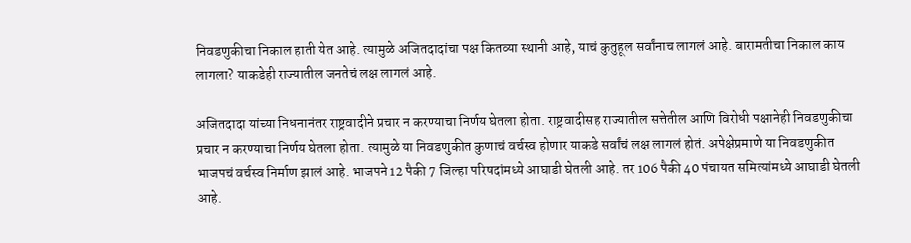निवडणुकीचा निकाल हाती येत आहे. त्यामुळे अजितदादांचा पक्ष कितव्या स्थानी आहे, याचं कुतुहूल सर्वांनाच लागलं आहे. बारामतीचा निकाल काय लागला? याकडेही राज्यातील जनतेचं लक्ष लागलं आहे.

अजितदादा यांच्या निधनानंतर राष्ट्रवादीने प्रचार न करण्याचा निर्णय घेतला होता. राष्ट्रवादीसह राज्यातील सत्तेतील आणि विरोधी पक्षानेही निवडणुकीचा प्रचार न करण्याचा निर्णय घेतला होता. त्यामुळे या निवडणुकीत कुणाचं वर्चस्व होणार याकडे सर्वांचं लक्ष लागलं होतं. अपेक्षेप्रमाणे या निवडणुकीत भाजपचं वर्चस्व निर्माण झालं आहे. भाजपने 12 पैकी 7 जिल्हा परिषदांमध्ये आघाडी घेतली आहे. तर 106 पैकी 40 पंचायत समित्यांमध्ये आघाडी घेतली आहे.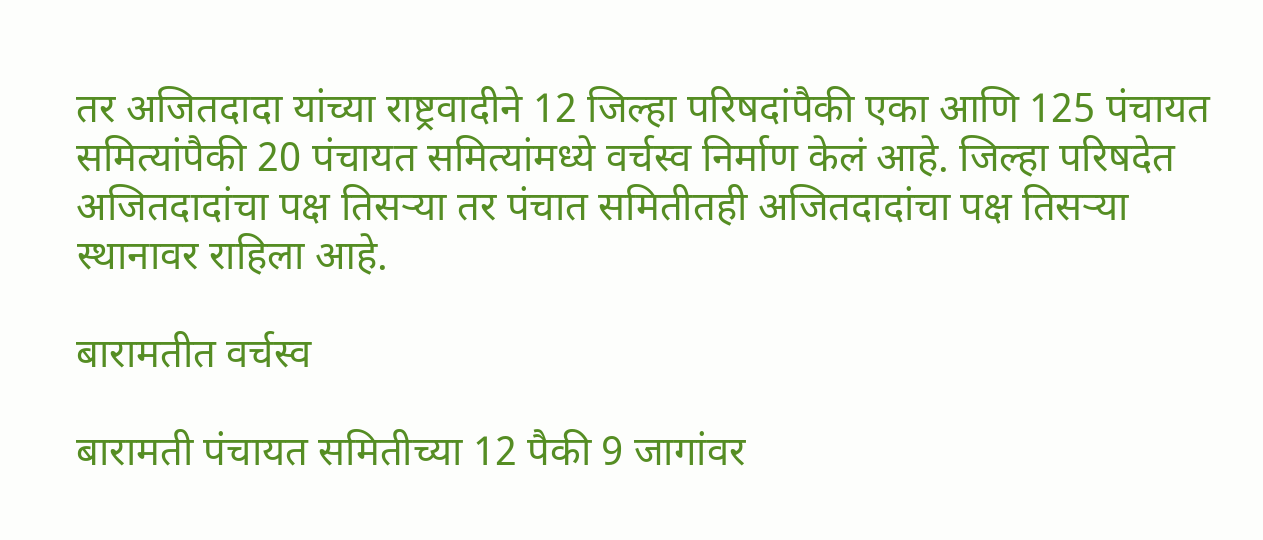तर अजितदादा यांच्या राष्ट्रवादीने 12 जिल्हा परिषदांपैकी एका आणि 125 पंचायत समित्यांपैकी 20 पंचायत समित्यांमध्ये वर्चस्व निर्माण केलं आहे. जिल्हा परिषदेत अजितदादांचा पक्ष तिसऱ्या तर पंचात समितीतही अजितदादांचा पक्ष तिसऱ्या स्थानावर राहिला आहे.

बारामतीत वर्चस्व

बारामती पंचायत समितीच्या 12 पैकी 9 जागांवर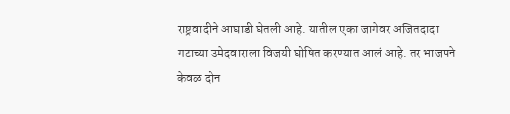राष्ट्रवादीने आघाडी घेतली आहे. यातील एका जागेवर अजितदादा गटाच्या उमेदवाराला विजयी घोषित करण्यात आलं आहे. तर भाजपने केवळ दोन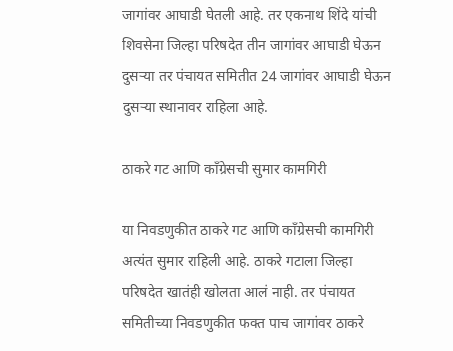जागांवर आघाडी घेतली आहे. तर एकनाथ शिंदे यांची शिवसेना जिल्हा परिषदेत तीन जागांवर आघाडी घेऊन दुसऱ्या तर पंचायत समितीत 24 जागांवर आघाडी घेऊन दुसऱ्या स्थानावर राहिला आहे.

ठाकरे गट आणि काँग्रेसची सुमार कामगिरी

या निवडणुकीत ठाकरे गट आणि काँग्रेसची कामगिरी अत्यंत सुमार राहिली आहे. ठाकरे गटाला जिल्हा परिषदेत खातंही खोलता आलं नाही. तर पंचायत समितीच्या निवडणुकीत फक्त पाच जागांवर ठाकरे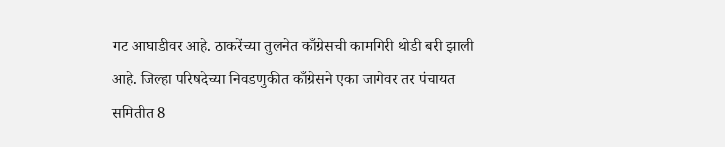गट आघाडीवर आहे. ठाकरेंच्या तुलनेत काँग्रेसची कामगिरी थोडी बरी झाली आहे. जिल्हा परिषदेच्या निवडणुकीत काँग्रेसने एका जागेवर तर पंचायत समितीत 8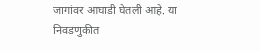जागांवर आघाडी घेतली आहे. या निवडणुकीत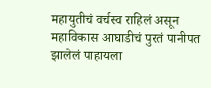महायुतीचं वर्चस्व राहिलं असून महाविकास आघाडीचं पुरतं पानीपत झालेलं पाहायला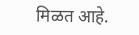मिळत आहे.